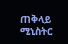ጠቅላይ ሚኒስትር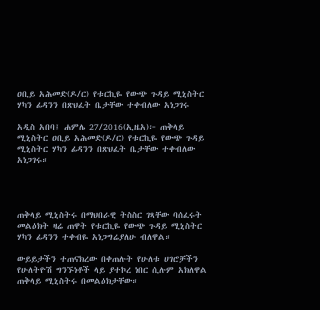ዐቢይ አሕመድ(ዶ/ር) የቱርኪዬ የውጭ ጉዳይ ሚኒስትር ሃካን ፊዳንን በጽህፈት ቤታቸው ተቀብለው አነጋገሩ

አዲስ አበባ፤ ሐምሌ 27/2016(ኢዜአ)፦ ጠቅላይ ሚኒስትር ዐቢይ አሕመድ(ዶ/ር) የቱርኪዬ የውጭ ጉዳይ ሚኒስትር ሃካን ፊዳንን በጽህፈት ቤታቸው ተቀብለው አነጋገሩ።




ጠቅላይ ሚኒስትሩ በማህበራዊ ትስስር ገጻቸው ባሰፈሩት መልዕክት ዛሬ ጠዋት የቱርኪዬ የውጭ ጉዳይ ሚኒስትር ሃካን ፊዳንን ተቀብዬ አነጋግሬያለሁ ብለዋል።

ውይይታችን ተጠናክረው በቀጠሉት የሁለቱ ሀገሮቻችን የሁለትዮሽ ግንኙነቶች ላይ ያተኮረ ነበር ሲሉም አክለዋል ጠቅላይ ሚኒስትሩ በመልዕክታቸው።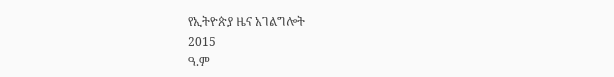የኢትዮጵያ ዜና አገልግሎት
2015
ዓ.ም